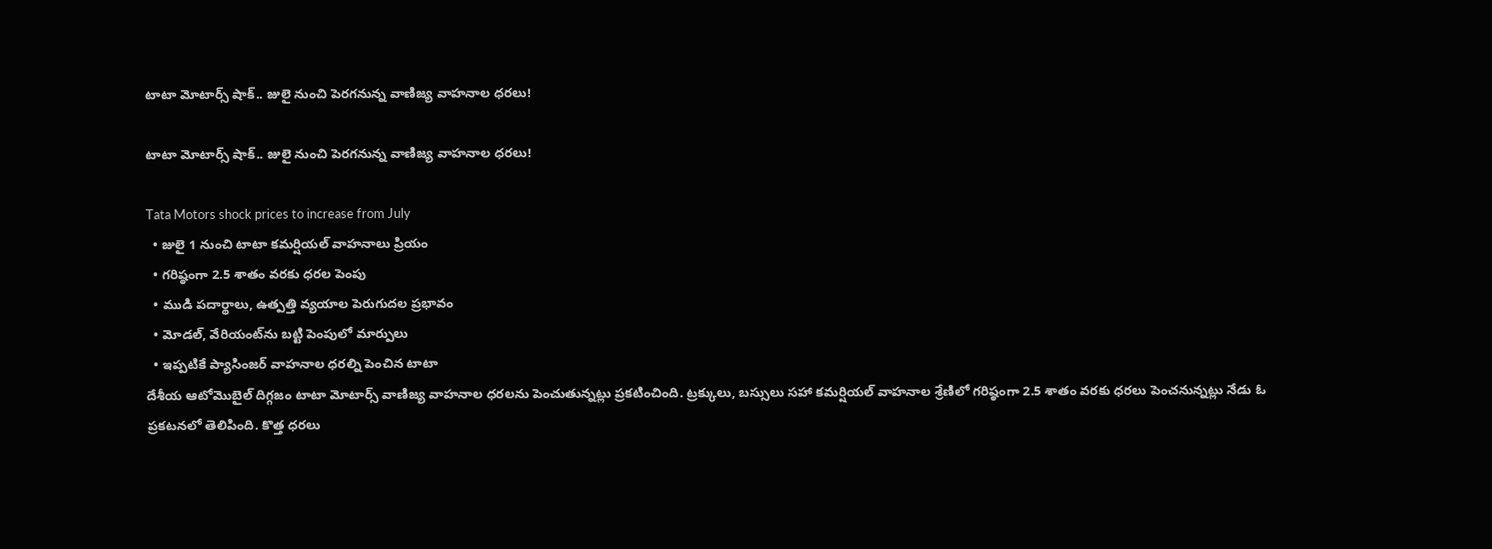టాటా మోటార్స్‌ షాక్‌.. జులై నుంచి పెరగనున్న వాణిజ్య వాహనాల ధరలు!

టాటా మోటార్స్‌ షాక్‌.. జులై నుంచి పెరగనున్న వాణిజ్య వాహనాల ధరలు!

Tata Motors shock prices to increase from July
  • జులై 1 నుంచి టాటా కమర్షియల్‌ వాహనాలు ప్రియం
  • గరిష్ఠంగా 2.5 శాతం వరకు ధరల పెంపు
  • ముడి పదార్థాలు, ఉత్పత్తి వ్యయాల పెరుగుదల ప్రభావం
  • మోడల్‌, వేరియంట్‌ను బట్టి పెంపులో మార్పులు
  • ఇప్పటికే ప్యాసింజర్‌ వాహనాల ధరల్ని పెంచిన టాటా
దేశీయ ఆటోమొబైల్ దిగ్గజం టాటా మోటార్స్‌ వాణిజ్య వాహనాల ధరలను పెంచుతున్నట్లు ప్రకటించింది. ట్రక్కులు, బస్సులు సహా కమర్షియల్‌ వాహనాల శ్రేణిలో గరిష్ఠంగా 2.5 శాతం వరకు ధరలు పెంచనున్నట్లు నేడు ఓ ప్రకటనలో తెలిపింది. కొత్త ధరలు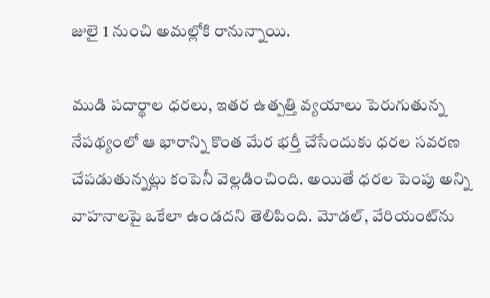జులై 1 నుంచి అమల్లోకి రానున్నాయి.

ముడి పదార్థాల ధరలు, ఇతర ఉత్పత్తి వ్యయాలు పెరుగుతున్న నేపథ్యంలో ఆ భారాన్ని కొంత మేర భర్తీ చేసేందుకు ధరల సవరణ చేపడుతున్నట్లు కంపెనీ వెల్లడించింది. అయితే ధరల పెంపు అన్ని వాహనాలపై ఒకేలా ఉండదని తెలిపింది. మోడల్‌, వేరియంట్‌ను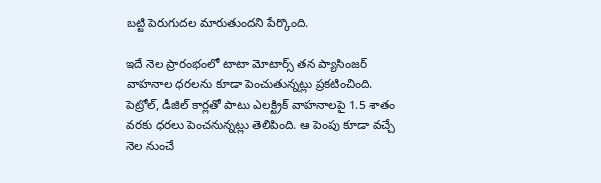బట్టి పెరుగుదల మారుతుందని పేర్కొంది.

ఇదే నెల ప్రారంభంలో టాటా మోటార్స్‌ తన ప్యాసింజర్‌ వాహనాల ధరలను కూడా పెంచుతున్నట్లు ప్రకటించింది. పెట్రోల్‌, డీజిల్‌ కార్లతో పాటు ఎలక్ట్రిక్‌ వాహనాలపై 1.5 శాతం వరకు ధరలు పెంచనున్నట్లు తెలిపింది. ఆ పెంపు కూడా వచ్చే నెల నుంచే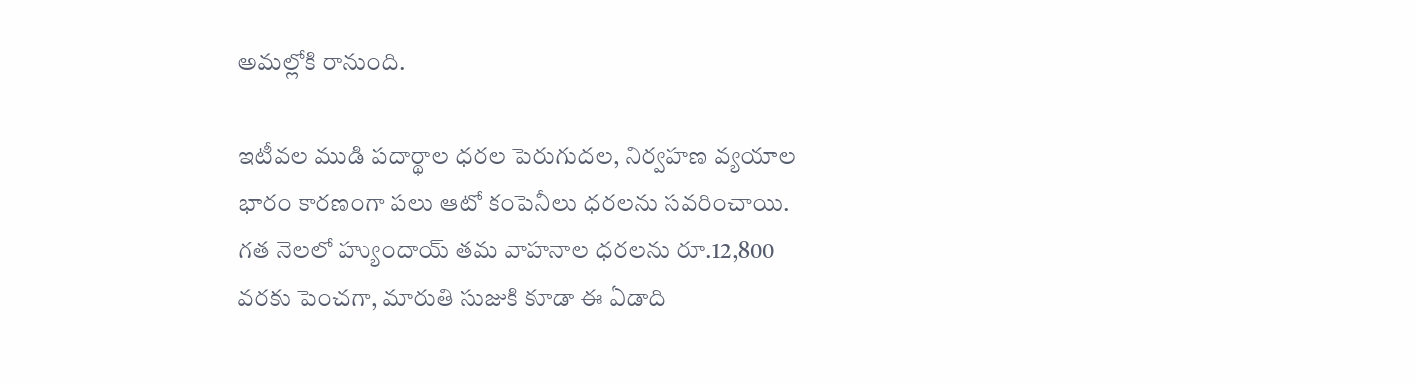అమల్లోకి రానుంది.

ఇటీవల ముడి పదార్థాల ధరల పెరుగుదల, నిర్వహణ వ్యయాల భారం కారణంగా పలు ఆటో కంపెనీలు ధరలను సవరించాయి. గత నెలలో హ్యుందాయ్‌ తమ వాహనాల ధరలను రూ.12,800 వరకు పెంచగా, మారుతి సుజుకి కూడా ఈ ఏడాది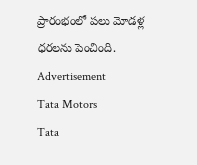ప్రారంభంలో పలు మోడళ్ల ధరలను పెంచింది.
Advertisement
Tata Motors
Tata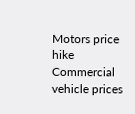Motors price hike
Commercial vehicle prices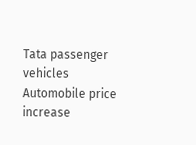Tata passenger vehicles
Automobile price increase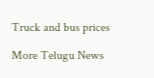Truck and bus prices

More Telugu News